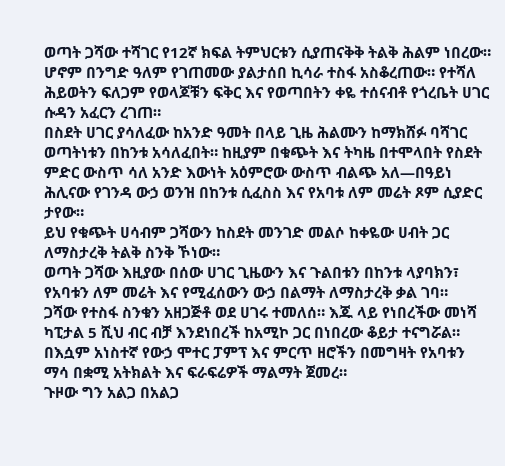ወጣት ጋሻው ተሻገር የ12ኛ ክፍል ትምህርቱን ሲያጠናቅቅ ትልቅ ሕልም ነበረው። ሆኖም በንግድ ዓለም የገጠመው ያልታሰበ ኪሳራ ተስፋ አስቆረጠው። የተሻለ ሕይወትን ፍለጋም የወላጆቹን ፍቅር እና የወጣበትን ቀዬ ተሰናብቶ የጎረቤት ሀገር ሱዳን አፈርን ረገጠ።
በስደት ሀገር ያሳለፈው ከአንድ ዓመት በላይ ጊዜ ሕልሙን ከማክሸፉ ባሻገር ወጣትነቱን በከንቱ አሳለፈበት። ከዚያም በቁጭት እና ትካዜ በተሞላበት የስደት ምድር ውስጥ ሳለ አንድ እውነት አዕምሮው ውስጥ ብልጭ አለ—በዓይነ ሕሊናው የገንዳ ውኃ ወንዝ በከንቱ ሲፈስስ እና የአባቱ ለም መሬት ጾም ሲያድር ታየው።
ይህ የቁጭት ሀሳብም ጋሻውን ከስደት መንገድ መልሶ ከቀዬው ሀብት ጋር ለማስታረቅ ትልቅ ስንቅ ኾነው።
ወጣት ጋሻው እዚያው በሰው ሀገር ጊዜውን እና ጉልበቱን በከንቱ ላያባክን፣ የአባቱን ለም መሬት እና የሚፈሰውን ውኃ በልማት ለማስታረቅ ቃል ገባ።
ጋሻው የተስፋ ስንቁን አዘጋጅቶ ወደ ሀገሩ ተመለሰ። እጁ ላይ የነበረችው መነሻ ካፒታል 5 ሺህ ብር ብቻ እንደነበረች ከአሚኮ ጋር በነበረው ቆይታ ተናግሯል። በእሷም አነስተኛ የውኃ ሞተር ፓምፕ እና ምርጥ ዘሮችን በመግዛት የአባቱን ማሳ በቋሚ አትክልት እና ፍራፍሬዎች ማልማት ጀመረ።
ጉዞው ግን አልጋ በአልጋ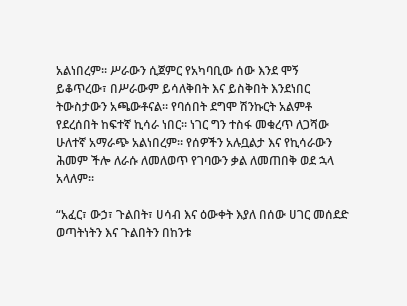አልነበረም። ሥራውን ሲጀምር የአካባቢው ሰው እንደ ሞኝ ይቆጥረው፣ በሥራውም ይሳለቅበት እና ይስቅበት እንደነበር ትውስታውን አጫውቶናል። የባሰበት ደግሞ ሽንኩርት አልምቶ የደረሰበት ከፍተኛ ኪሳራ ነበር። ነገር ግን ተስፋ መቁረጥ ለጋሻው ሁለተኛ አማራጭ አልነበረም። የሰዎችን አሉቧልታ እና የኪሳራውን ሕመም ችሎ ለራሱ ለመለወጥ የገባውን ቃል ለመጠበቅ ወደ ኋላ አላለም።

“አፈር፣ ውኃ፣ ጉልበት፣ ሀሳብ እና ዕውቀት እያለ በሰው ሀገር መሰደድ ወጣትነትን እና ጉልበትን በከንቱ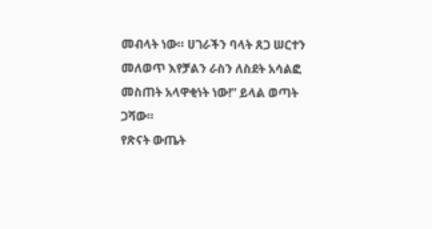መብላት ነው። ሀገራችን ባላት ጸጋ ሠርተን መለወጥ እየቻልን ራስን ለስደት አሳልፎ መስጠት አላዋቂነት ነው!” ይላል ወጣት ጋሻው።
የጽናት ውጤት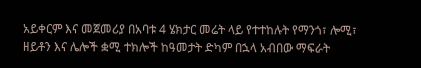አይቀርም እና መጀመሪያ በአባቱ 4 ሄክታር መሬት ላይ የተተከሉት የማንጎ፣ ሎሚ፣ ዘይቶን እና ሌሎች ቋሚ ተክሎች ከዓመታት ድካም በኋላ አብበው ማፍራት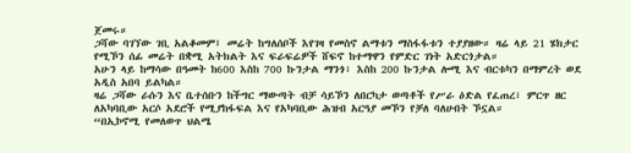ጀመሩ።
ጋሻው ባገኘው ገቢ አልቆመም፤ መሬት ከግለሰቦች እየገዛ የመስኖ ልማቱን ማስፋፋቱን ተያያዘው። ዛሬ ላይ 21 ሄክታር የሚኾን ሰፊ መሬት በቋሚ አትክልት እና ፍራፍሬዎች ሸፍኖ ከተማዋን የምድር ገነት አድርጎታል።
አሁን ላይ ከማሳው በዓመት ከ600 እስከ 700 ኩንታል ማንጎ፣ እስከ 200 ኩንታል ሎሚ እና ብርቱካን በማምረት ወደ አዲስ አበባ ይልካል።
ዛሬ ጋሻው ራሱን እና ቤተሰቡን ከችግር ማውጣት ብቻ ሳይኾን ለበርካታ ወጣቶች የሥራ ዕድል የፈጠረ፣ ምርጥ ዘር ለአካባቢው አርሶ አደሮች የሚያከፋፍል እና የአካባቢው ሕዝብ አርዓያ መኾን የቻለ ባለሀብት ኾኗል።
“በኢኮኖሚ የመለወጥ ህልሜ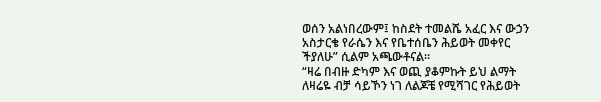ወሰን አልነበረውም፤ ከስደት ተመልሼ አፈር እና ውኃን አስታርቄ የራሴን እና የቤተሰቤን ሕይወት መቀየር ችያለሁ” ሲልም አጫውቶናል።
“ዛሬ በብዙ ድካም እና ወጪ ያቆምኩት ይህ ልማት ለዛሬዬ ብቻ ሳይኾን ነገ ለልጆቼ የሚሻገር የሕይወት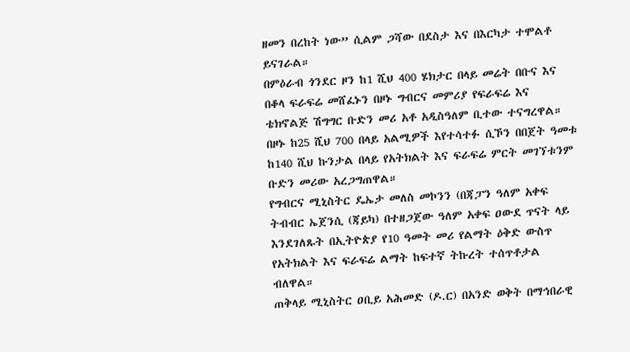ዘመን በረከት ነው” ሲልም ጋሻው በደስታ እና በእርካታ ተሞልቶ ይናገራል።
በምዕራብ ጎንደር ዞን ከ1 ሺህ 400 ሄክታር በላይ መሬት በቡና እና በቆላ ፍራፍሬ መሸፈኑን በዞኑ ግብርና መምሪያ የፍራፍሬ እና ቴክኖልጅ ሽግግር ቡድን መሪ አቶ አዲስዓለም ቢተው ተናግረዋል።
በዞኑ ከ25 ሺህ 700 በላይ አልሚዎች እየተሳተፉ ሲኾን በበጀት ዓመቱ ከ140 ሺህ ኩንታል በላይ የአትክልት እና ፍራፍሬ ምርት መገኘቱንም ቡድን መሪው አረጋግጠዋል።
የግብርና ሚኒስትር ዴኤታ መለስ መኮንን (በጃፓን ዓለም አቀፍ ትብብር ኤጀንሲ (ጃይካ) በተዘጋጀው ዓለም አቀፍ ዐውደ ጥናት ላይ እንደገለጹት በኢትዮጵያ የ10 ዓመት መሪ የልማት ዕቅድ ውስጥ የአትክልት እና ፍራፍሬ ልማት ከፍተኛ ትኩረት ተሰጥቶታል ብለዋል።
ጠቅላይ ሚኒስትር ዐቢይ አሕመድ (ዶ.ር) በአንድ ወቅት በማኅበራዊ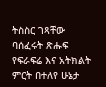ትስስር ገጻቸው ባሰፈሩት ጽሑፍ የፍራፍሬ እና አትክልት ምርት በተለየ ሁኔታ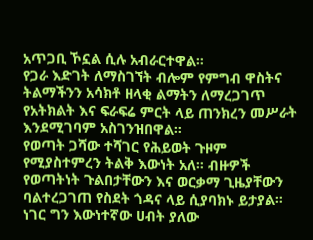አጥጋቢ ኾኗል ሲሉ አብራርተዋል።
የጋራ እድገት ለማስገኘት ብሎም የምግብ ዋስትና ትልማችንን አሳክቶ ዘላቂ ልማትን ለማረጋገጥ የአትክልት እና ፍራፍሬ ምርት ላይ ጠንክረን መሥራት እንደሚገባም አስገንዝበዋል።
የወጣት ጋሻው ተሻገር የሕይወት ጉዞም የሚያስተምረን ትልቅ እውነት አለ። ብዙዎች የወጣትነት ጉልበታቸውን እና ወርቃማ ጊዜያቸውን ባልተረጋገጠ የስደት ጎዳና ላይ ሲያባክኑ ይታያል። ነገር ግን እውነተኛው ሀብት ያለው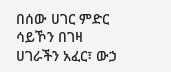በሰው ሀገር ምድር ሳይኾን በገዛ ሀገራችን አፈር፣ ውኃ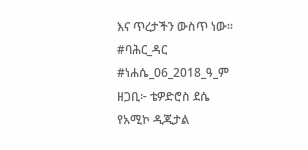እና ጥረታችን ውስጥ ነው።
#ባሕር_ዳር #ነሐሴ_06_2018_ዓ_ም
ዘጋቢ፦ ቴዎድሮስ ደሴ
የአሚኮ ዲጂታል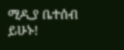ሚዲያ ቤተሰብ ይሁኑ!